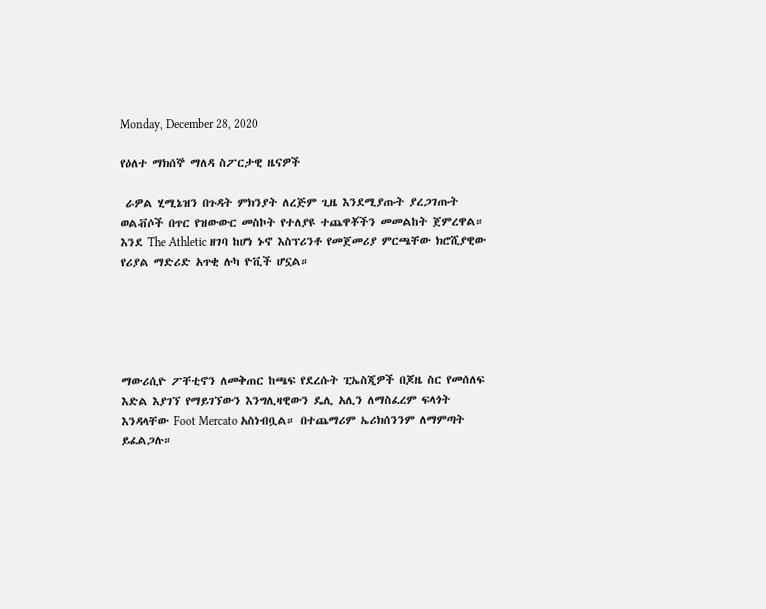Monday, December 28, 2020

የዕለተ ማክሰኞ ማለዳ ስፖርታዊ ዜናዎች

 ራዎል ሂሚኔዝን በጉዳት ምክንያት ለረጅም ጊዜ እንደሚያጡት ያረጋገጡት ወልቭሶች በጥር የዝውውር መስኮት የተለያዩ ተጨዋቾችን መመልከት ጀምረዋል። እንደ The Athletic ዘገባ ከሆነ ኑኖ እስፕሪንቶ የመጀመሪያ ምርጫቸው ክሮሺያዊው የሪያል ማድሪድ አጥቂ ሉካ ዮቪች ሆኗል።





ማውሪሲዮ ፖቸቲኖን ለመቅጠር ከጫፍ የደረሱት ፒኤስጂዎች በጆዜ ስር የመሰለፍ እድል እያገኘ የማይገኘውን እንግሊዛዊውን ዴሊ አሊን ለማስፈረም ፍላጎት እንዳላቸው Foot Mercato አስነብቧል። በተጨማሪም ኤሪክሰንንም ለማምጣት ይፈልጋሉ።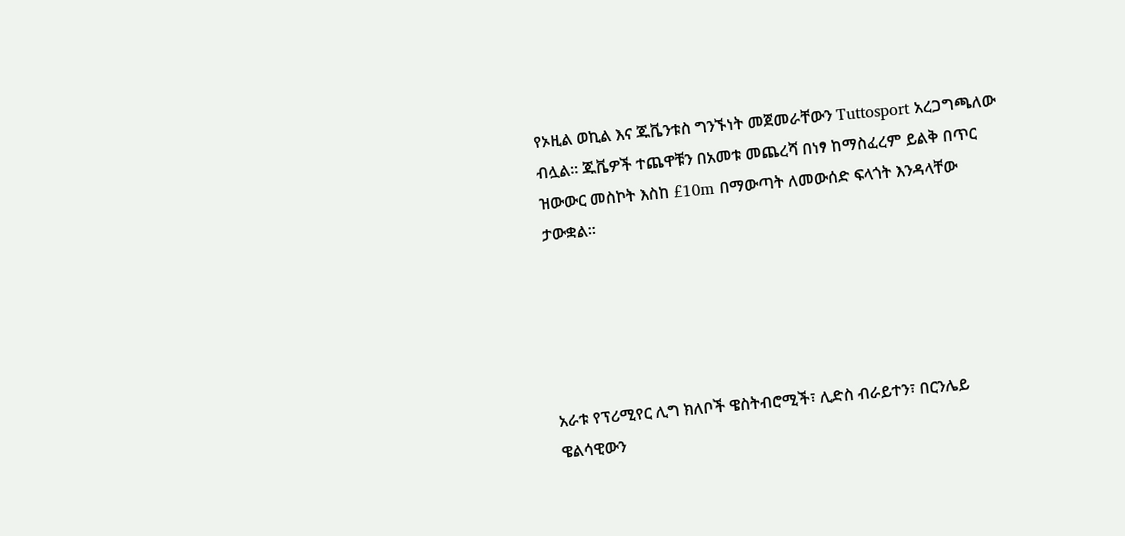የኦዚል ወኪል እና ጁቬንቱስ ግንኙነት መጀመራቸውን Tuttosport አረጋግጫለው ብሏል። ጁቬዎች ተጨዋቹን በአመቱ መጨረሻ በነፃ ከማስፈረም ይልቅ በጥር ዝውውር መስኮት እስከ £10m በማውጣት ለመውሰድ ፍላጎት እንዳላቸው ታውቋል።





አራቱ የፕሪሚየር ሊግ ክለቦች ዌስትብሮሚች፣ ሊድስ ብራይተን፣ በርንሌይ ዌልሳዊውን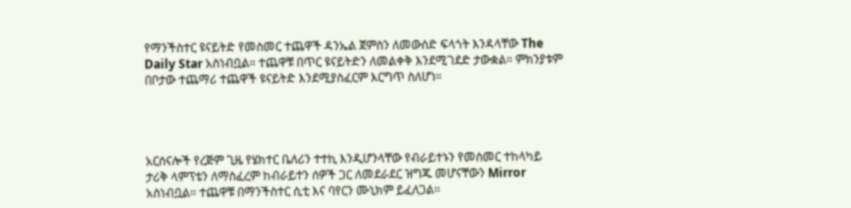የማንችስተር ዩናይትድ የመስመር ተጨዋች ዳንኤል ጀምስን ለመውሰድ ፍላጎት እንዳላቸው The Daily Star አስነብቧል። ተጨዋቹ በጥር ዩናይትድን ለመልቀቅ እንደሚገደድ ታውቋል። ምክንያቱም በቦታው ተጨማሪ ተጨዋች ዩናይትድ እንደሚያስፈርም እርግጥ ስለሆነ።




አርሰናሎች የረጅም ጊዜ የሄክተር ቤለሪን ተተኪ እንዲሆንላቸው የብራይተኑን የመስመር ተከላካይ ታሪቅ ላምፕቴን ለማስፈረም ከብራይተን ሰዎች ጋር ለመደራደር ዝግጁ መሆናቸውን Mirror አስነብቧል። ተጨዋቹ በማንችስተር ሲቲ እና ባየርን ሙኒክም ይፈለጋል።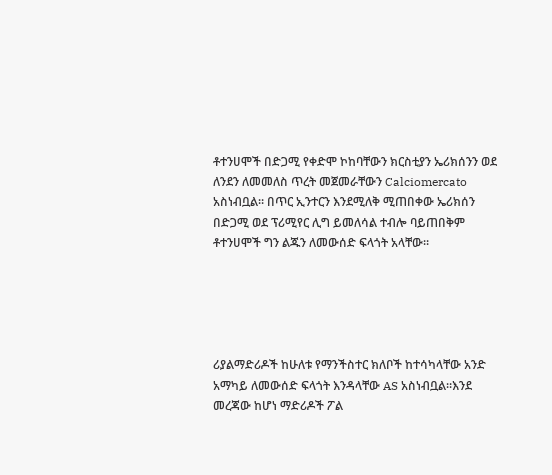ቶተንሀሞች በድጋሚ የቀድሞ ኮከባቸውን ክርስቲያን ኤሪክሰንን ወደ ለንደን ለመመለስ ጥረት መጀመራቸውን Calciomercato አስነብቧል። በጥር ኢንተርን እንደሚለቅ ሚጠበቀው ኤሪክሰን በድጋሚ ወደ ፕሪሚየር ሊግ ይመለሳል ተብሎ ባይጠበቅም ቶተንሀሞች ግን ልጁን ለመውሰድ ፍላጎት አላቸው።





ሪያልማድሪዶች ከሁለቱ የማንችስተር ክለቦች ከተሳካላቸው አንድ አማካይ ለመውሰድ ፍላጎት እንዳላቸው AS አስነብቧል።እንደ መረጃው ከሆነ ማድሪዶች ፖል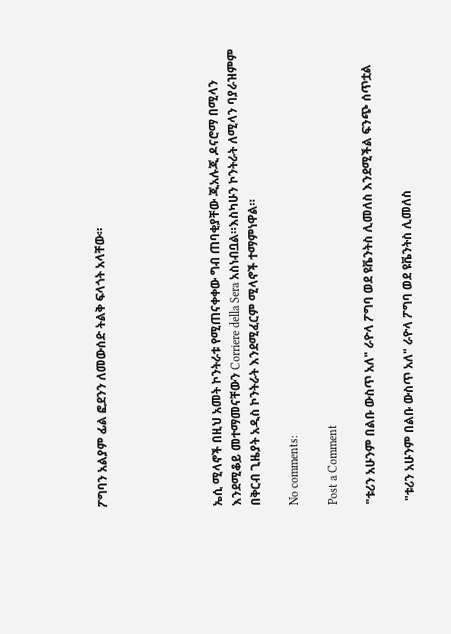ፖግባን አልያም ፊል ፎደንን ለመውሰድ ትልቅ ፍላጎት አላቸው።





ኤሲ ሚላኖች በዚህ አመት ኮንትራቱ የሚጠናቀቀው ግብ ጠባቂያቸው ጂአሉጂ ዶናሮማ በሚላን እንደሚቆይ መተማመናቸውን Corriere della Sera አስነብቧል።እስካሁን ኮንትራት ለሚላን ባያራዝምም በቅርብ ጊዜያት አዲስ ኮንትራት እንደሚፈርም ሚላኖች ተማምነዋል።

No comments:

Post a Comment

"ቱሪን አሁንም በልቡ ውስጥ አለ" ራዮላ ፖግባ ወደ ዩቬንትስ ሊመለስ እንደሚችል ፍንጭ ሰጥቷል

 "ቱሪን አሁንም በልቡ ውስጥ አለ" ራዮላ ፖግባ ወደ ዩቬንትስ ሊመለስ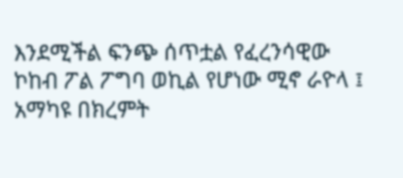እንደሚችል ፍንጭ ሰጥቷል የፈረንሳዊው ኮከብ ፖል ፖግባ ወኪል የሆነው ሚኖ ራዮላ ፤ አማካዩ በክረምት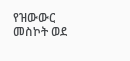የዝውውር መስኮት ወደ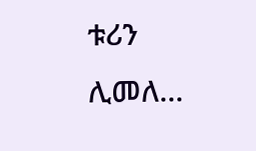ቱሪን ሊመለ...